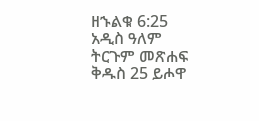ዘኁልቁ 6:25 አዲስ ዓለም ትርጉም መጽሐፍ ቅዱስ 25 ይሖዋ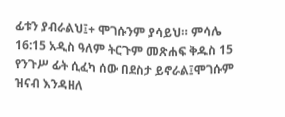ፊቱን ያብራልህ፤+ ሞገሱንም ያሳይህ። ምሳሌ 16:15 አዲስ ዓለም ትርጉም መጽሐፍ ቅዱስ 15 የንጉሥ ፊት ሲፈካ ሰው በደስታ ይኖራል፤ሞገሱም ዝናብ እንዳዘለ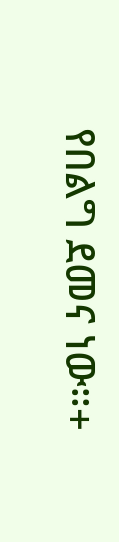የበልግ ደመና ነው።+